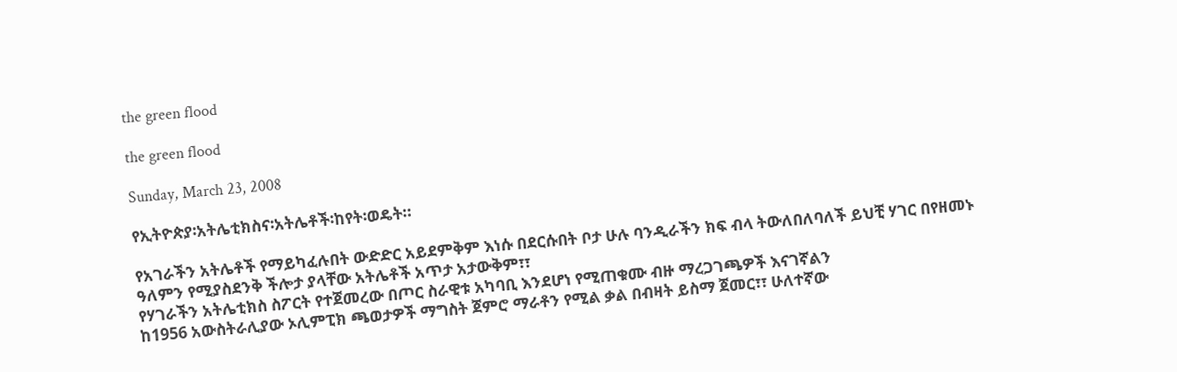the green flood

the green flood

Sunday, March 23, 2008

የኢትዮጵያ፡አትሌቲክስና፡አትሌቶች፡ከየት፡ወዴት።

የአገራችን አትሌቶች የማይካፈሉበት ውድድር አይደምቅም እነሱ በደርሱበት ቦታ ሁሉ ባንዲራችን ክፍ ብላ ትውለበለባለች ይህቺ ሃገር በየዘመኑ ዓለምን የሚያስደንቅ ችሎታ ያላቸው አትሌቶች አጥታ አታውቅም፣፣
የሃገራችን አትሌቲክስ ስፖርት የተጀመረው በጦር ስራዊቱ አካባቢ እንደሆነ የሚጠቁሙ ብዙ ማረጋገጫዎች እናገኛልን
ከ1956 አውስትራሊያው ኦሊምፒክ ጫወታዎች ማግስት ጀምሮ ማራቶን የሚል ቃል በብዛት ይስማ ጀመር፣፣ ሁለተኛው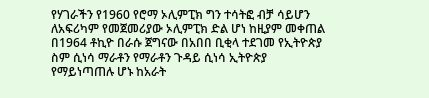የሃገራችን የ1960 የሮማ ኦሊምፒክ ግን ተሳትፎ ብቻ ሳይሆን ለአፍሪካም የመጀመሪያው ኦሊምፒክ ድል ሆነ ከዚያም መቀጠል በ1964 ቶኪዮ በራሱ ጀግናው በአበበ ቢቂላ ተደገመ የኢትዮጵያ ስም ሲነሳ ማራቶን የማራቶን ጉዳይ ሲነሳ ኢትዮጵያ የማይነጣጠሉ ሆኑ ከአራት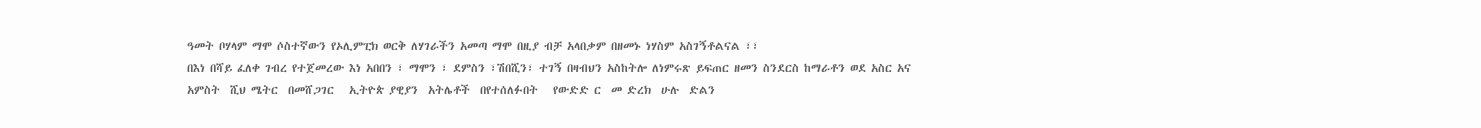ዓመት ቦሃላም ማሞ ሶስተኛውን የኦሊምፒክ ወርቅ ለሃገራችን አመጣ ማሞ በዚያ ብቻ አላበቃም በዘመኑ ነሃስም አስገኝቶልናል ፣፣
በእነ በሻይ ፈለቀ ገብረ የተጀመረው እነ አበበን ፣ ማሞን ፣ ደምስን ፣ሽበሺን፣ ተገኝ በዛብህን አስከትሎ ለነምሩጽ ይፍጠር ዘመን ስንደርስ ከማራቶን ወደ አስር አና አምስት  ሺህ ሜትር  በመሸጋገር   ኢትዮጵ ያዊያን  አትሌቶች  በየተሰለፉበት   የውድድ ር  መ ድረክ  ሁሉ  ድልን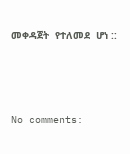መቀዳጀት  የተለመደ  ሆነ ::





No comments: